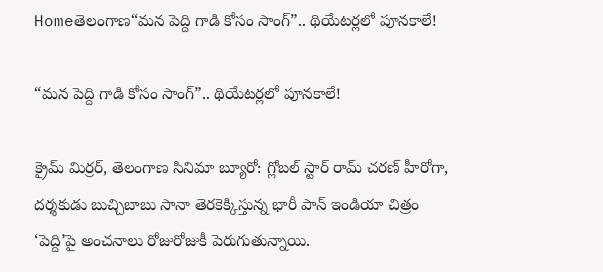Homeతెలంగాణ“మన పెద్ది గాడి కోసం సాంగ్”.. థియేటర్లలో పూనకాలే!

“మన పెద్ది గాడి కోసం సాంగ్”.. థియేటర్లలో పూనకాలే!

క్రైమ్ మిర్రర్, తెలంగాణ సినిమా బ్యూరో: గ్లోబల్ స్టార్ రామ్ చరణ్ హీరోగా, దర్శకుడు బుచ్చిబాబు సానా తెరకెక్కిస్తున్న భారీ పాన్ ఇండియా చిత్రం ‘పెద్ది’పై అంచనాలు రోజురోజుకీ పెరుగుతున్నాయి.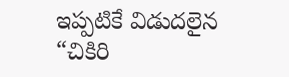ఇప్పటికే విడుదలైన “చికిరి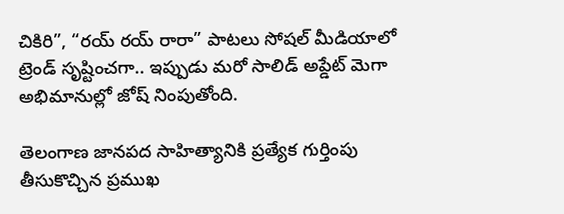చికిరి”, “రయ్ రయ్ రారా” పాటలు సోషల్ మీడియాలో ట్రెండ్ సృష్టించగా.. ఇప్పుడు మరో సాలిడ్ అప్డేట్ మెగా అభిమానుల్లో జోష్ నింపుతోంది.

తెలంగాణ జానపద సాహిత్యానికి ప్రత్యేక గుర్తింపు తీసుకొచ్చిన ప్రముఖ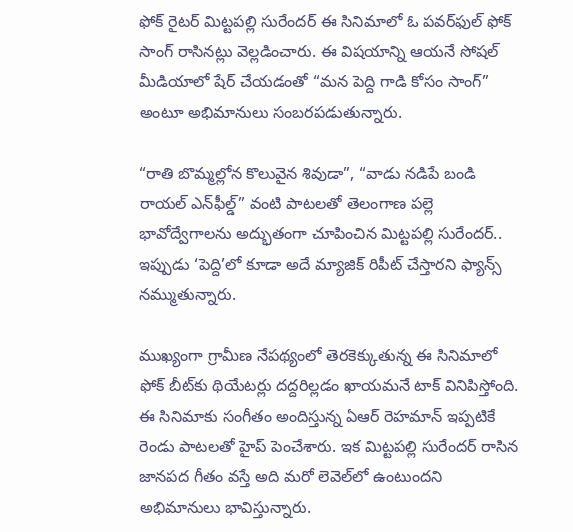ఫోక్ రైటర్ మిట్టపల్లి సురేందర్ ఈ సినిమాలో ఓ పవర్‌ఫుల్ ఫోక్ సాంగ్ రాసినట్లు వెల్లడించారు. ఈ విషయాన్ని ఆయనే సోషల్ మీడియాలో షేర్ చేయడంతో “మన పెద్ది గాడి కోసం సాంగ్” అంటూ అభిమానులు సంబరపడుతున్నారు.

“రాతి బొమ్మల్లోన కొలువైన శివుడా”, “వాడు నడిపే బండి రాయల్ ఎన్‌ఫీల్డ్” వంటి పాటలతో తెలంగాణ పల్లె భావోద్వేగాలను అద్భుతంగా చూపించిన మిట్టపల్లి సురేందర్.. ఇప్పుడు ‘పెద్ది’లో కూడా అదే మ్యాజిక్ రిపీట్ చేస్తారని ఫ్యాన్స్ నమ్ముతున్నారు.

ముఖ్యంగా గ్రామీణ నేపథ్యంలో తెరకెక్కుతున్న ఈ సినిమాలో ఫోక్ బీట్‌కు థియేటర్లు దద్దరిల్లడం ఖాయమనే టాక్ వినిపిస్తోంది.
ఈ సినిమాకు సంగీతం అందిస్తున్న ఏఆర్ రెహమాన్ ఇప్పటికే రెండు పాటలతో హైప్ పెంచేశారు. ఇక మిట్టపల్లి సురేందర్ రాసిన జానపద గీతం వస్తే అది మరో లెవెల్‌లో ఉంటుందని అభిమానులు భావిస్తున్నారు.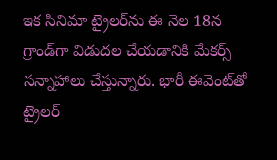ఇక సినిమా ట్రైలర్‌ను ఈ నెల 18న గ్రాండ్‌గా విడుదల చేయడానికి మేకర్స్ సన్నాహాలు చేస్తున్నారు. భారీ ఈవెంట్‌తో ట్రైలర్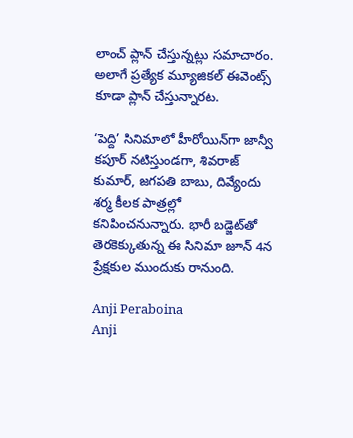లాంచ్ ప్లాన్ చేస్తున్నట్లు సమాచారం. అలాగే ప్రత్యేక మ్యూజికల్ ఈవెంట్స్ కూడా ప్లాన్ చేస్తున్నారట.

‘పెద్ది’ సినిమాలో హీరోయిన్‌గా జాన్వీ కపూర్ నటిస్తుండగా, శివరాజ్ కుమార్, జగపతి బాబు, దివ్యేందు శర్మ కీలక పాత్రల్లో కనిపించనున్నారు. భారీ బడ్జెట్‌తో తెరకెక్కుతున్న ఈ సినిమా జూన్ 4న ప్రేక్షకుల ముందుకు రానుంది.

Anji Peraboina
Anji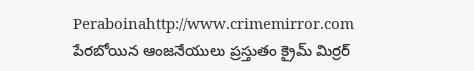Peraboinahttp://www.crimemirror.com
పేరబోయిన ఆంజనేయులు ప్రస్తుతం క్రైమ్ మిర్రర్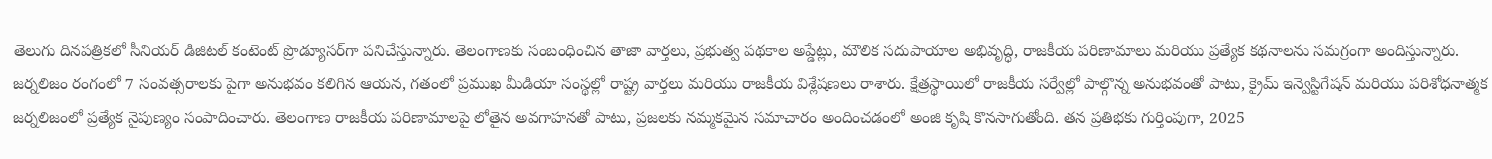తెలుగు దినపత్రికలో సీనియర్ డిజిటల్ కంటెంట్ ప్రొడ్యూసర్‌గా పనిచేస్తున్నారు. తెలంగాణకు సంబంధించిన తాజా వార్తలు, ప్రభుత్వ పథకాల అప్డేట్లు, మౌలిక సదుపాయాల అభివృద్ధి, రాజకీయ పరిణామాలు మరియు ప్రత్యేక కథనాలను సమగ్రంగా అందిస్తున్నారు. జర్నలిజం రంగంలో 7 సంవత్సరాలకు పైగా అనుభవం కలిగిన ఆయన, గతంలో ప్రముఖ మీడియా సంస్థల్లో రాష్ట్ర వార్తలు మరియు రాజకీయ విశ్లేషణలు రాశారు. క్షేత్రస్థాయిలో రాజకీయ సర్వేల్లో పాల్గొన్న అనుభవంతో పాటు, క్రైమ్ ఇన్వెస్టిగేషన్ మరియు పరిశోధనాత్మక జర్నలిజంలో ప్రత్యేక నైపుణ్యం సంపాదించారు. తెలంగాణ రాజకీయ పరిణామాలపై లోతైన అవగాహనతో పాటు, ప్రజలకు నమ్మకమైన సమాచారం అందించడంలో అంజి కృషి కొనసాగుతోంది. తన ప్రతిభకు గుర్తింపుగా, 2025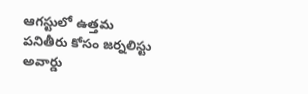ఆగస్టులో ఉత్తమ పనితీరు కోసం జర్నలిస్టు అవార్డు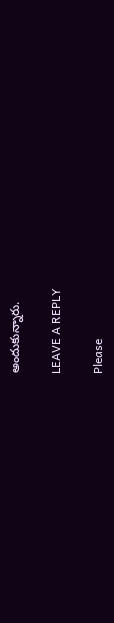అందుకున్నారు.

LEAVE A REPLY

Please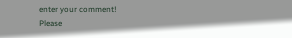enter your comment!
Please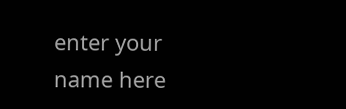enter your name here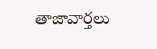తాజావార్తలు